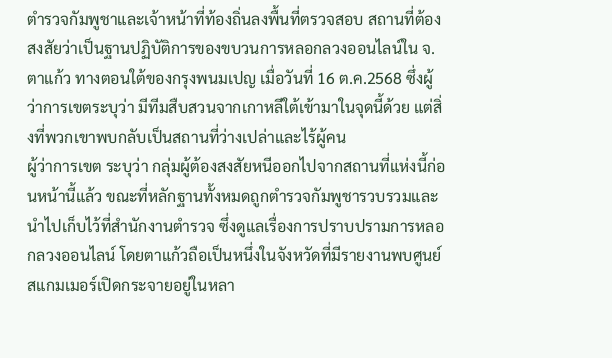ตำรวจกัมพูชาและเจ้าหน้าที่ท้องถิ่นลงพื้นที่ตรวจสอบ สถานที่ต้องสงสัยว่าเป็นฐานปฏิบัติการของขบวนการหลอกลวงออนไลน์ใน จ.ตาแก้ว ทางตอนใต้ของกรุงพนมเปญ เมื่อวันที่ 16 ต.ค.2568 ซึ่งผู้ว่าการเขตระบุว่า มีทีมสืบสวนจากเกาหลีใต้เข้ามาในจุดนี้ด้วย แต่สิ่งที่พวกเขาพบกลับเป็นสถานที่ว่างเปล่าและไร้ผู้คน
ผู้ว่าการเขต ระบุว่า กลุ่มผู้ต้องสงสัยหนีออกไปจากสถานที่แห่งนี้ก่อนหน้านี้แล้ว ขณะที่หลักฐานทั้งหมดถูกตำรวจกัมพูชารวบรวมและนำไปเก็บไว้ที่สำนักงานตำรวจ ซึ่งดูแลเรื่องการปราบปรามการหลอกลวงออนไลน์ โดยตาแก้วถือเป็นหนึ่งในจังหวัดที่มีรายงานพบศูนย์สแกมเมอร์เปิดกระจายอยู่ในหลา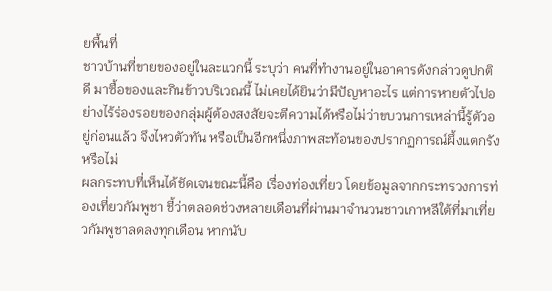ยพื้นที่
ชาวบ้านที่ขายของอยู่ในละแวกนี้ ระบุว่า คนที่ทำงานอยู่ในอาคารดังกล่าวดูปกติดี มาซื้อของและกินข้าวบริเวณนี้ ไม่เคยได้ยินว่ามีปัญหาอะไร แต่การหายตัวไปอย่างไร้ร่องรอยของกลุ่มผู้ต้องสงสัยจะตีความได้หรือไม่ว่าขบวนการเหล่านี้รู้ตัวอยู่ก่อนแล้ว จึงไหวตัวทัน หรือเป็นอีกหนึ่งภาพสะท้อนของปรากฏการณ์ผึ้งแตกรังหรือไม่
ผลกระทบที่เห็นได้ชัดเจนขณะนี้คือ เรื่องท่องเที่ยว โดยข้อมูลจากกระทรวงการท่องเที่ยวกัมพูชา ชี้ว่าตลอดช่วงหลายเดือนที่ผ่านมาจำนวนชาวเกาหลีใต้ที่มาเที่ยวกัมพูชาลดลงทุกเดือน หากนับ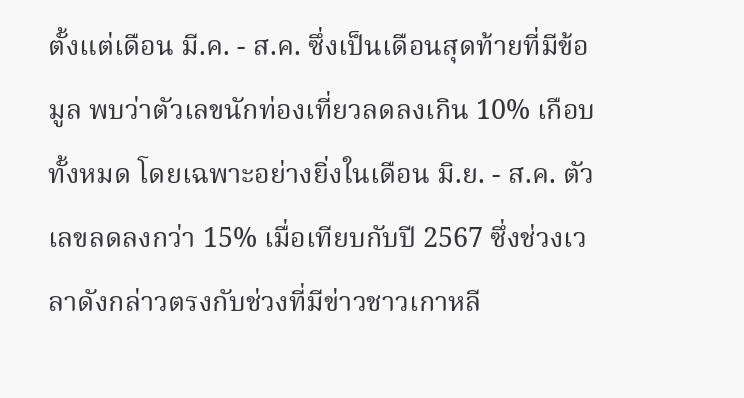ตั้งแต่เดือน มี.ค. - ส.ค. ซึ่งเป็นเดือนสุดท้ายที่มีข้อมูล พบว่าตัวเลขนักท่องเที่ยวลดลงเกิน 10% เกือบทั้งหมด โดยเฉพาะอย่างยิ่งในเดือน มิ.ย. - ส.ค. ตัวเลขลดลงกว่า 15% เมื่อเทียบกับปี 2567 ซึ่งช่วงเวลาดังกล่าวตรงกับช่วงที่มีข่าวชาวเกาหลี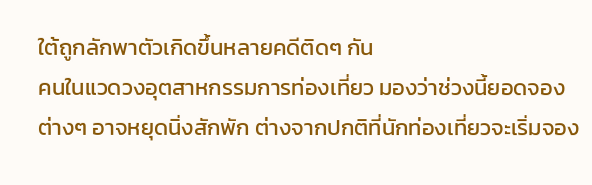ใต้ถูกลักพาตัวเกิดขึ้นหลายคดีติดๆ กัน
คนในแวดวงอุตสาหกรรมการท่องเที่ยว มองว่าช่วงนี้ยอดจองต่างๆ อาจหยุดนิ่งสักพัก ต่างจากปกติที่นักท่องเที่ยวจะเริ่มจอง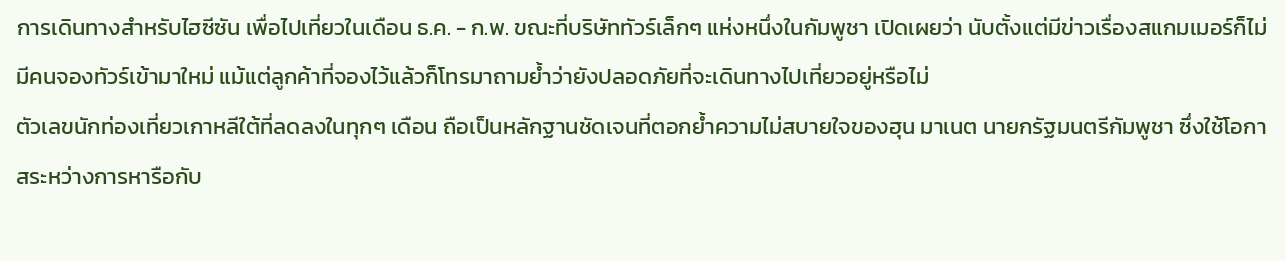การเดินทางสำหรับไฮซีซัน เพื่อไปเที่ยวในเดือน ธ.ค. - ก.พ. ขณะที่บริษัททัวร์เล็กๆ แห่งหนึ่งในกัมพูชา เปิดเผยว่า นับตั้งแต่มีข่าวเรื่องสแกมเมอร์ก็ไม่มีคนจองทัวร์เข้ามาใหม่ แม้แต่ลูกค้าที่จองไว้แล้วก็โทรมาถามย้ำว่ายังปลอดภัยที่จะเดินทางไปเที่ยวอยู่หรือไม่
ตัวเลขนักท่องเที่ยวเกาหลีใต้ที่ลดลงในทุกๆ เดือน ถือเป็นหลักฐานชัดเจนที่ตอกย้ำความไม่สบายใจของฮุน มาเนต นายกรัฐมนตรีกัมพูชา ซึ่งใช้โอกาสระหว่างการหารือกับ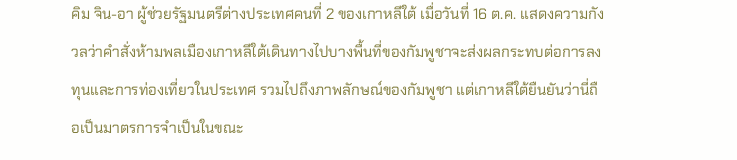คิม จิน-อา ผู้ช่วยรัฐมนตรีต่างประเทศคนที่ 2 ของเกาหลีใต้ เมื่อวันที่ 16 ต.ค. แสดงความกังวลว่าคำสั่งห้ามพลเมืองเกาหลีใต้เดินทางไปบางพื้นที่ของกัมพูชาจะส่งผลกระทบต่อการลงทุนและการท่องเที่ยวในประเทศ รวมไปถึงภาพลักษณ์ของกัมพูชา แต่เกาหลีใต้ยืนยันว่านี่ถือเป็นมาตรการจำเป็นในขณะ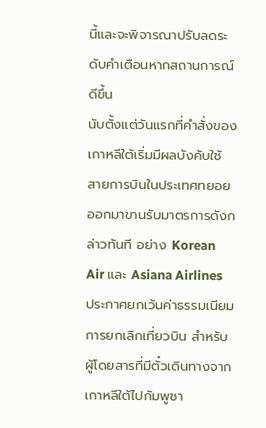นี้และจะพิจารณาปรับลดระดับคำเตือนหากสถานการณ์ดีขึ้น
นับตั้งแต่วันแรกที่คำสั่งของเกาหลีใต้เริ่มมีผลบังคับใช้ สายการบินในประเทศทยอยออกมาขานรับมาตรการดังกล่าวทันที อย่าง Korean Air และ Asiana Airlines ประกาศยกเว้นค่าธรรมเนียมการยกเลิกเที่ยวบิน สำหรับผู้โดยสารที่มีตั๋วเดินทางจากเกาหลีใต้ไปกัมพูชา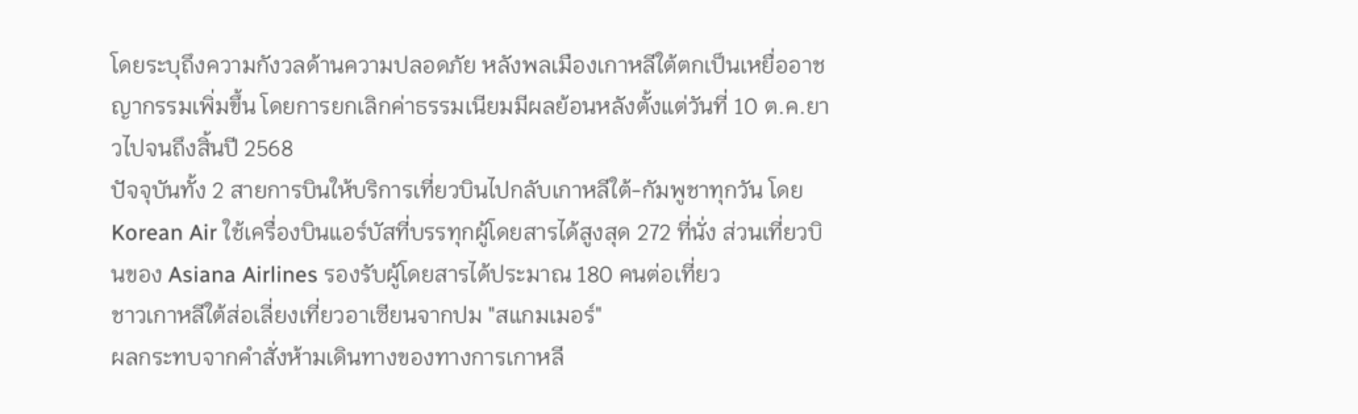โดยระบุถึงความกังวลด้านความปลอดภัย หลังพลเมืองเกาหลีใต้ตกเป็นเหยื่ออาชญากรรมเพิ่มขึ้น โดยการยกเลิกค่าธรรมเนียมมีผลย้อนหลังตั้งแต่วันที่ 10 ต.ค.ยาวไปจนถึงสิ้นปี 2568
ปัจจุบันทั้ง 2 สายการบินให้บริการเที่ยวบินไปกลับเกาหลีใต้-กัมพูชาทุกวัน โดย Korean Air ใช้เครื่องบินแอร์บัสที่บรรทุกผู้โดยสารได้สูงสุด 272 ที่นั่ง ส่วนเที่ยวบินของ Asiana Airlines รองรับผู้โดยสารได้ประมาณ 180 คนต่อเที่ยว
ชาวเกาหลีใต้ส่อเลี่ยงเที่ยวอาเซียนจากปม "สแกมเมอร์"
ผลกระทบจากคำสั่งห้ามเดินทางของทางการเกาหลี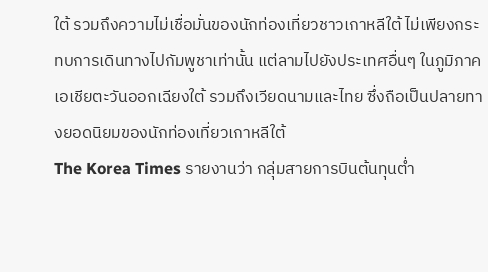ใต้ รวมถึงความไม่เชื่อมั่นของนักท่องเที่ยวชาวเกาหลีใต้ ไม่เพียงกระทบการเดินทางไปกัมพูชาเท่านั้น แต่ลามไปยังประเทศอื่นๆ ในภูมิภาคเอเชียตะวันออกเฉียงใต้ รวมถึงเวียดนามและไทย ซึ่งถือเป็นปลายทางยอดนิยมของนักท่องเที่ยวเกาหลีใต้
The Korea Times รายงานว่า กลุ่มสายการบินต้นทุนต่ำ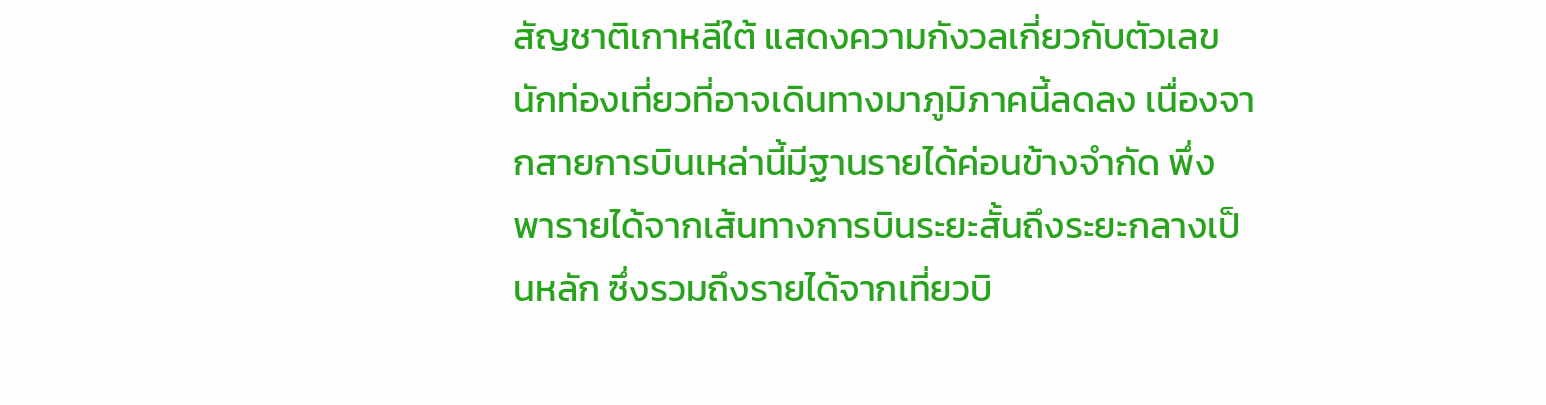สัญชาติเกาหลีใต้ แสดงความกังวลเกี่ยวกับตัวเลขนักท่องเที่ยวที่อาจเดินทางมาภูมิภาคนี้ลดลง เนื่องจากสายการบินเหล่านี้มีฐานรายได้ค่อนข้างจำกัด พึ่งพารายได้จากเส้นทางการบินระยะสั้นถึงระยะกลางเป็นหลัก ซึ่งรวมถึงรายได้จากเที่ยวบิ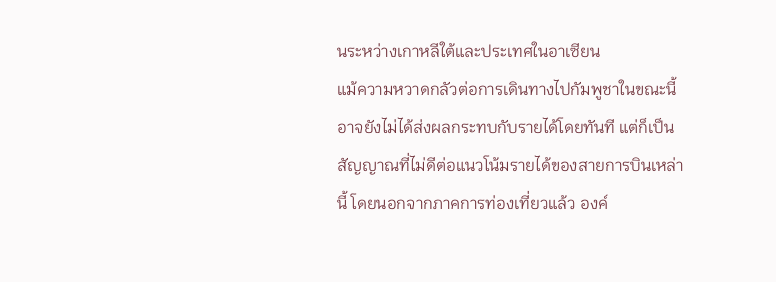นระหว่างเกาหลีใต้และประเทศในอาเซียน
แม้ความหวาดกลัวต่อการเดินทางไปกัมพูชาในขณะนี้อาจยังไม่ได้ส่งผลกระทบกับรายได้โดยทันที แต่ก็เป็นสัญญาณที่ไม่ดีต่อแนวโน้มรายได้ของสายการบินเหล่านี้ โดยนอกจากภาคการท่องเที่ยวแล้ว องค์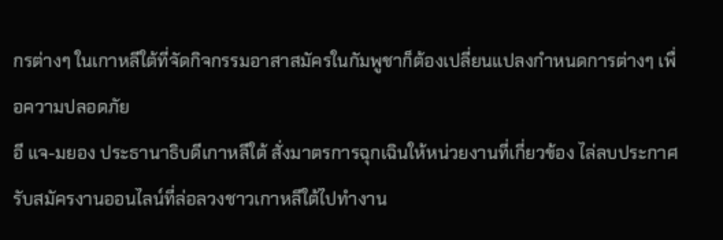กรต่างๆ ในเกาหลีใต้ที่จัดกิจกรรมอาสาสมัครในกัมพูชาก็ต้องเปลี่ยนแปลงกำหนดการต่างๆ เพื่อความปลอดภัย
อี แจ-มยอง ประธานาธิบดีเกาหลีใต้ สั่งมาตรการฉุกเฉินให้หน่วยงานที่เกี่ยวข้อง ไล่ลบประกาศรับสมัครงานออนไลน์ที่ล่อลวงชาวเกาหลีใต้ไปทำงาน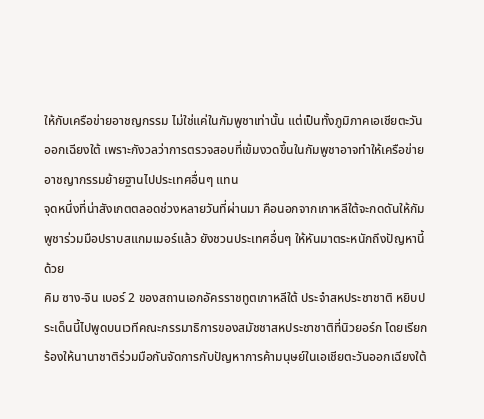ให้กับเครือข่ายอาชญกรรม ไม่ใช่แค่ในกัมพูชาเท่านั้น แต่เป็นทั้งภูมิภาคเอเชียตะวันออกเฉียงใต้ เพราะกังวลว่าการตรวจสอบที่เข้มงวดขึ้นในกัมพูชาอาจทำให้เครือข่ายอาชญากรรมย้ายฐานไปประเทศอื่นๆ แทน
จุดหนึ่งที่น่าสังเกตตลอดช่วงหลายวันที่ผ่านมา คือนอกจากเกาหลีใต้จะกดดันให้กัมพูชาร่วมมือปราบสแกมเมอร์แล้ว ยังชวนประเทศอื่นๆ ให้หันมาตระหนักถึงปัญหานี้ด้วย
คิม ซาง-จิน เบอร์ 2 ของสถานเอกอัครราชทูตเกาหลีใต้ ประจำสหประชาชาติ หยิบประเด็นนี้ไปพูดบนเวทีคณะกรรมาธิการของสมัชชาสหประชาชาติที่นิวยอร์ก โดยเรียกร้องให้นานาชาติร่วมมือกันจัดการกับปัญหาการค้ามนุษย์ในเอเชียตะวันออกเฉียงใต้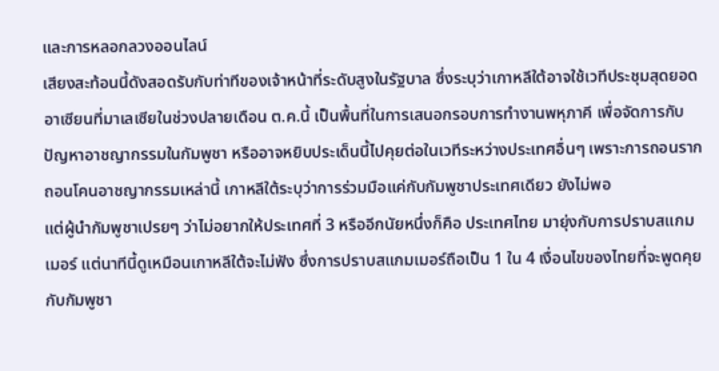และการหลอกลวงออนไลน์
เสียงสะท้อนนี้ดังสอดรับกับท่าทีของเจ้าหน้าที่ระดับสูงในรัฐบาล ซึ่งระบุว่าเกาหลีใต้อาจใช้เวทีประชุมสุดยอดอาเซียนที่มาเลเซียในช่วงปลายเดือน ต.ค.นี้ เป็นพื้นที่ในการเสนอกรอบการทำงานพหุภาคี เพื่อจัดการกับปัญหาอาชญากรรมในกัมพูชา หรืออาจหยิบประเด็นนี้ไปคุยต่อในเวทีระหว่างประเทศอื่นๆ เพราะการถอนรากถอนโคนอาชญากรรมเหล่านี้ เกาหลีใต้ระบุว่าการร่วมมือแค่กับกัมพูชาประเทศเดียว ยังไม่พอ
แต่ผู้นำกัมพูชาเปรยๆ ว่าไม่อยากให้ประเทศที่ 3 หรืออีกนัยหนึ่งก็คือ ประเทศไทย มายุ่งกับการปราบสแกมเมอร์ แต่นาทีนี้ดูเหมือนเกาหลีใต้จะไม่ฟัง ซึ่งการปราบสแกมเมอร์ถือเป็น 1 ใน 4 เงื่อนไขของไทยที่จะพูดคุยกับกัมพูชา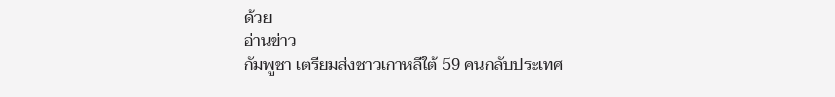ด้วย
อ่านข่าว
กัมพูชา เตรียมส่งชาวเกาหลีใต้ 59 คนกลับประเทศ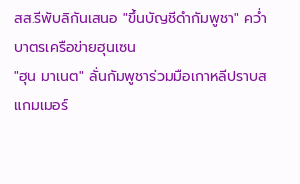สส.รีพับลิกันเสนอ "ขึ้นบัญชีดำกัมพูชา" คว่ำบาตรเครือข่ายฮุนเซน
"ฮุน มาเนต" ลั่นกัมพูชาร่วมมือเกาหลีปราบสแกมเมอร์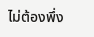ไม่ต้องพึ่ง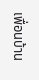เพื่อนบ้าน